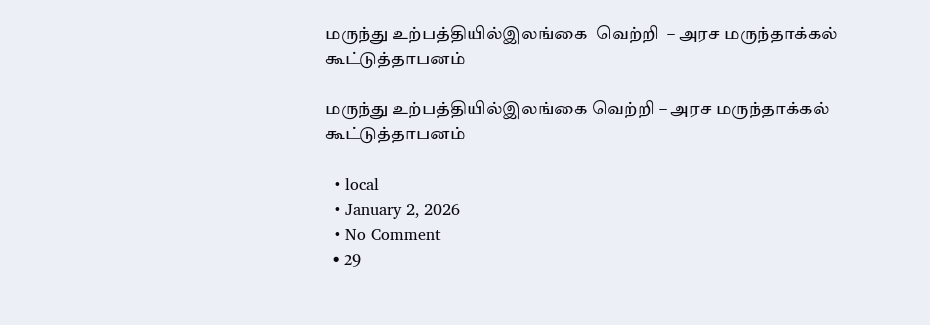மருந்து உற்பத்தியில்இலங்கை  வெற்றி  – அரச மருந்தாக்கல் கூட்டுத்தாபனம்

மருந்து உற்பத்தியில்இலங்கை வெற்றி – அரச மருந்தாக்கல் கூட்டுத்தாபனம்

  • local
  • January 2, 2026
  • No Comment
  • 29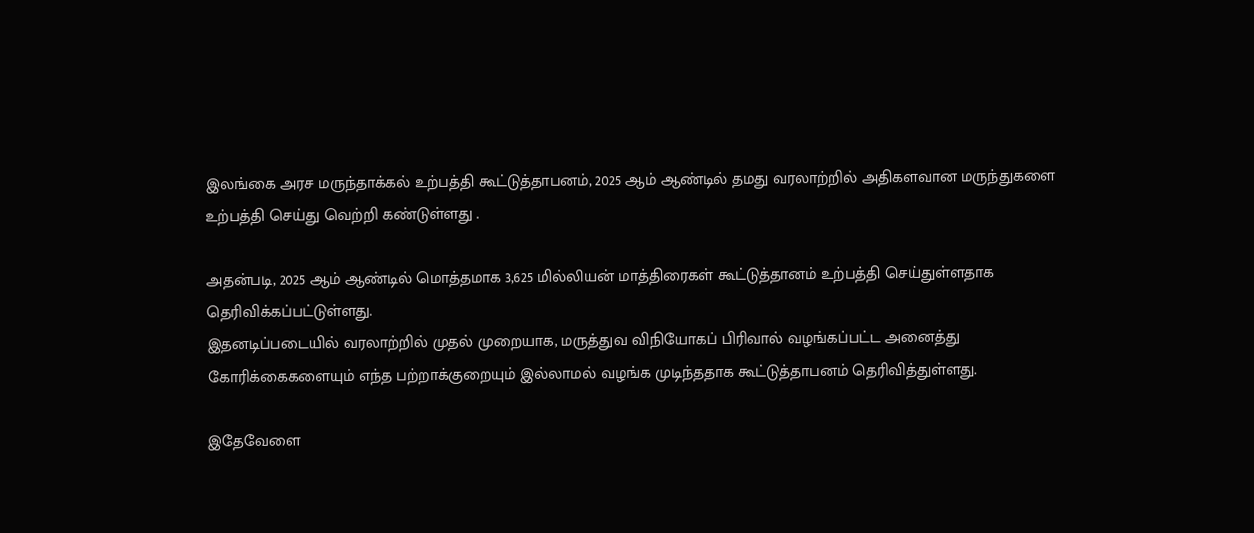இலங்கை அரச மருந்தாக்கல் உற்பத்தி கூட்டுத்தாபனம், 2025 ஆம் ஆண்டில் தமது வரலாற்றில் அதிகளவான மருந்துகளை உற்பத்தி செய்து வெற்றி கண்டுள்ளது .

அதன்படி, 2025 ஆம் ஆண்டில் மொத்தமாக 3,625 மில்லியன் மாத்திரைகள் கூட்டுத்தானம் உற்பத்தி செய்துள்ளதாக தெரிவிக்கப்பட்டுள்ளது.
இதனடிப்படையில் வரலாற்றில் முதல் முறையாக, மருத்துவ விநியோகப் பிரிவால் வழங்கப்பட்ட அனைத்து கோரிக்கைகளையும் எந்த பற்றாக்குறையும் இல்லாமல் வழங்க முடிந்ததாக கூட்டுத்தாபனம் தெரிவித்துள்ளது.

இதேவேளை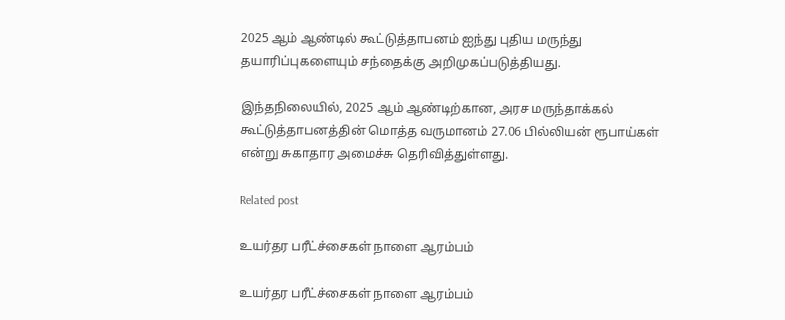2025 ஆம் ஆண்டில் கூட்டுத்தாபனம் ஐந்து புதிய மருந்து தயாரிப்புகளையும் சந்தைக்கு அறிமுகப்படுத்தியது.

இந்தநிலையில், 2025 ஆம் ஆண்டிற்கான, அரச மருந்தாக்கல் கூட்டுத்தாபனத்தின் மொத்த வருமானம் 27.06 பில்லியன் ரூபாய்கள் என்று சுகாதார அமைச்சு தெரிவித்துள்ளது.

Related post

உயர்தர பரீட்ச்சைகள் நாளை ஆரம்பம்

உயர்தர பரீட்ச்சைகள் நாளை ஆரம்பம்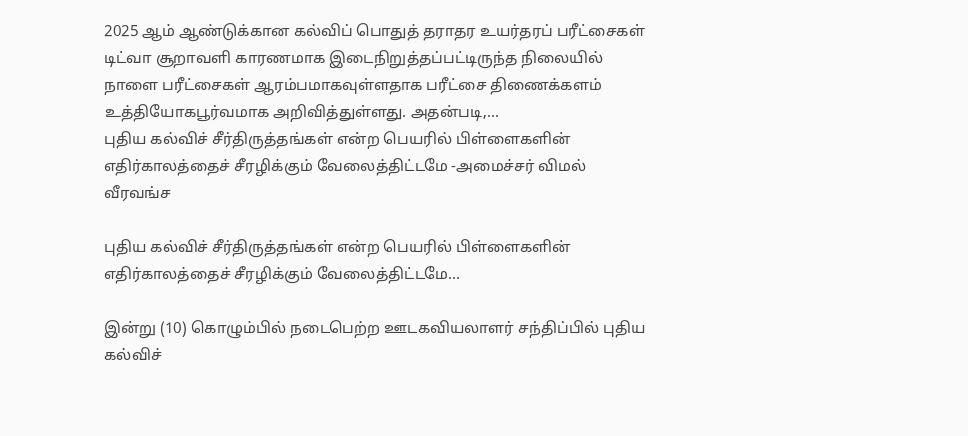2025 ஆம் ஆண்டுக்கான கல்விப் பொதுத் தராதர உயர்தரப் பரீட்சைகள் டிட்வா சூறாவளி காரணமாக இடைநிறுத்தப்பட்டிருந்த நிலையில் நாளை பரீட்சைகள் ஆரம்பமாகவுள்ளதாக பரீட்சை திணைக்களம் உத்தியோகபூர்வமாக அறிவித்துள்ளது. அதன்படி,…
புதிய கல்விச் சீர்திருத்தங்கள் என்ற பெயரில் பிள்ளைகளின் எதிர்காலத்தைச் சீரழிக்கும் வேலைத்திட்டமே -அமைச்சர் விமல் வீரவங்ச

புதிய கல்விச் சீர்திருத்தங்கள் என்ற பெயரில் பிள்ளைகளின் எதிர்காலத்தைச் சீரழிக்கும் வேலைத்திட்டமே…

இன்று (10) கொழும்பில் நடைபெற்ற ஊடகவியலாளர் சந்திப்பில் புதிய கல்விச்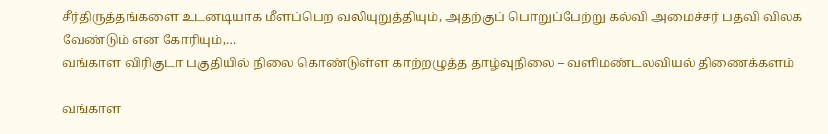சீர்திருத்தங்களை உடனடியாக மீளப்பெற வலியுறுத்தியும், அதற்குப் பொறுப்பேற்று கல்வி அமைச்சர் பதவி விலக வேண்டும் என கோரியும்,…
வங்காள விரிகுடா பகுதியில் நிலை கொண்டுள்ள காற்றழுத்த தாழ்வுநிலை – வளிமண்டலவியல் திணைக்களம்

வங்காள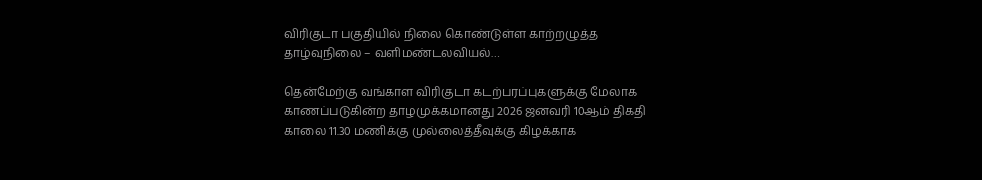விரிகுடா பகுதியில் நிலை கொண்டுள்ள காற்றழுத்த தாழ்வுநிலை – வளிமண்டலவியல்…

தென்மேற்கு வங்காள விரிகுடா கடற்பரப்புகளுக்கு மேலாக காணப்படுகின்ற தாழமுக்கமானது 2026 ஜனவரி 10ஆம் திகதி காலை 11.30 மணிக்கு முல்லைத்தீவுக்கு கிழக்காக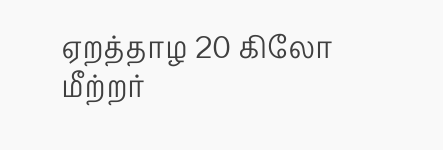ஏறத்தாழ 20 கிலோ மீற்றர்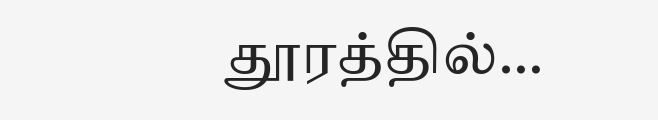தூரத்தில்…